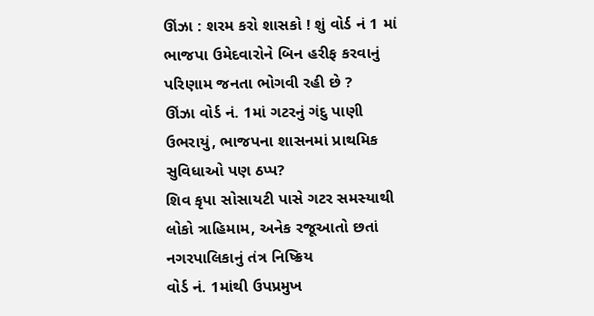ઊંઝા : શરમ કરો શાસકો ! શું વોર્ડ નં 1 માં ભાજપા ઉમેદવારોને બિન હરીફ કરવાનું પરિણામ જનતા ભોગવી રહી છે ?
ઊંઝા વોર્ડ નં. 1માં ગટરનું ગંદુ પાણી ઉભરાયું, ભાજપના શાસનમાં પ્રાથમિક સુવિધાઓ પણ ઠપ્પ?
શિવ કૃપા સોસાયટી પાસે ગટર સમસ્યાથી લોકો ત્રાહિમામ, અનેક રજૂઆતો છતાં નગરપાલિકાનું તંત્ર નિષ્ક્રિય
વોર્ડ નં. 1માંથી ઉપપ્રમુખ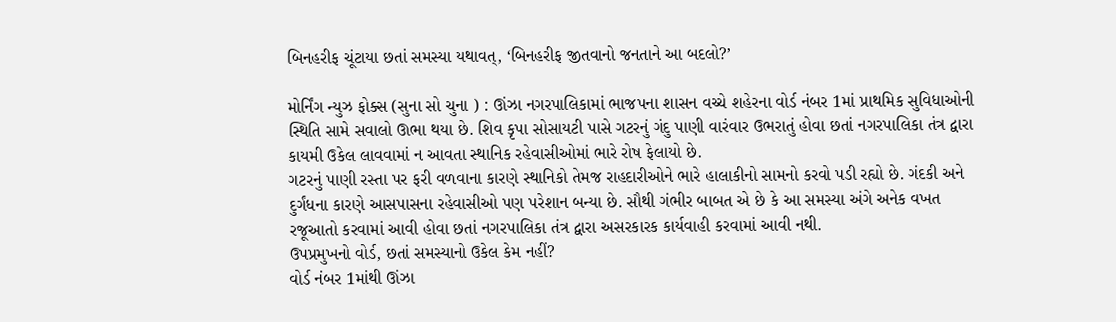બિનહરીફ ચૂંટાયા છતાં સમસ્યા યથાવત્, ‘બિનહરીફ જીતવાનો જનતાને આ બદલો?’

મોર્નિંગ ન્યુઝ ફોક્સ (સુના સો ચુના ) : ઊંઝા નગરપાલિકામાં ભાજપના શાસન વચ્ચે શહેરના વોર્ડ નંબર 1માં પ્રાથમિક સુવિધાઓની સ્થિતિ સામે સવાલો ઊભા થયા છે. શિવ કૃપા સોસાયટી પાસે ગટરનું ગંદુ પાણી વારંવાર ઉભરાતું હોવા છતાં નગરપાલિકા તંત્ર દ્વારા કાયમી ઉકેલ લાવવામાં ન આવતા સ્થાનિક રહેવાસીઓમાં ભારે રોષ ફેલાયો છે.
ગટરનું પાણી રસ્તા પર ફરી વળવાના કારણે સ્થાનિકો તેમજ રાહદારીઓને ભારે હાલાકીનો સામનો કરવો પડી રહ્યો છે. ગંદકી અને દુર્ગંધના કારણે આસપાસના રહેવાસીઓ પણ પરેશાન બન્યા છે. સૌથી ગંભીર બાબત એ છે કે આ સમસ્યા અંગે અનેક વખત રજૂઆતો કરવામાં આવી હોવા છતાં નગરપાલિકા તંત્ર દ્વારા અસરકારક કાર્યવાહી કરવામાં આવી નથી.
ઉપપ્રમુખનો વોર્ડ, છતાં સમસ્યાનો ઉકેલ કેમ નહીં?
વોર્ડ નંબર 1માંથી ઊંઝા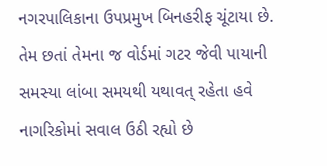નગરપાલિકાના ઉપપ્રમુખ બિનહરીફ ચૂંટાયા છે. તેમ છતાં તેમના જ વોર્ડમાં ગટર જેવી પાયાની સમસ્યા લાંબા સમયથી યથાવત્ રહેતા હવે નાગરિકોમાં સવાલ ઉઠી રહ્યો છે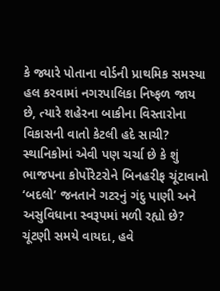કે જ્યારે પોતાના વોર્ડની પ્રાથમિક સમસ્યા હલ કરવામાં નગરપાલિકા નિષ્ફળ જાય છે, ત્યારે શહેરના બાકીના વિસ્તારોના વિકાસની વાતો કેટલી હદે સાચી?
સ્થાનિકોમાં એવી પણ ચર્ચા છે કે શું ભાજપના કોર્પોરેટરોને બિનહરીફ ચૂંટાવાનો ‘બદલો’ જનતાને ગટરનું ગંદુ પાણી અને અસુવિધાના સ્વરૂપમાં મળી રહ્યો છે?
ચૂંટણી સમયે વાયદા, હવે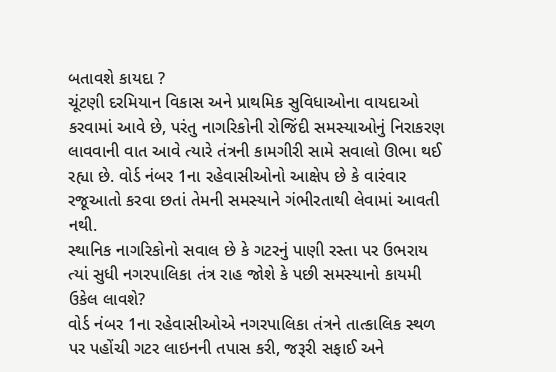બતાવશે કાયદા ?
ચૂંટણી દરમિયાન વિકાસ અને પ્રાથમિક સુવિધાઓના વાયદાઓ કરવામાં આવે છે, પરંતુ નાગરિકોની રોજિંદી સમસ્યાઓનું નિરાકરણ લાવવાની વાત આવે ત્યારે તંત્રની કામગીરી સામે સવાલો ઊભા થઈ રહ્યા છે. વોર્ડ નંબર 1ના રહેવાસીઓનો આક્ષેપ છે કે વારંવાર રજૂઆતો કરવા છતાં તેમની સમસ્યાને ગંભીરતાથી લેવામાં આવતી નથી.
સ્થાનિક નાગરિકોનો સવાલ છે કે ગટરનું પાણી રસ્તા પર ઉભરાય ત્યાં સુધી નગરપાલિકા તંત્ર રાહ જોશે કે પછી સમસ્યાનો કાયમી ઉકેલ લાવશે?
વોર્ડ નંબર 1ના રહેવાસીઓએ નગરપાલિકા તંત્રને તાત્કાલિક સ્થળ પર પહોંચી ગટર લાઇનની તપાસ કરી, જરૂરી સફાઈ અને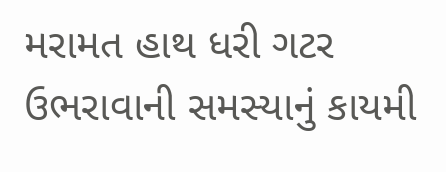મરામત હાથ ધરી ગટર ઉભરાવાની સમસ્યાનું કાયમી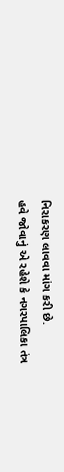નિરાકરણ લાવવા માંગ કરી છે.
હવે જોવાનું એ રહેશે કે નગરપાલિકા તંત્ર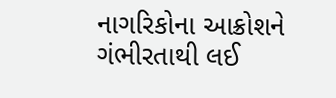નાગરિકોના આક્રોશને ગંભીરતાથી લઈ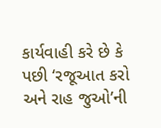કાર્યવાહી કરે છે કે પછી ‘રજૂઆત કરો અને રાહ જુઓ’ની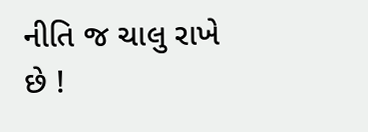નીતિ જ ચાલુ રાખે છે !